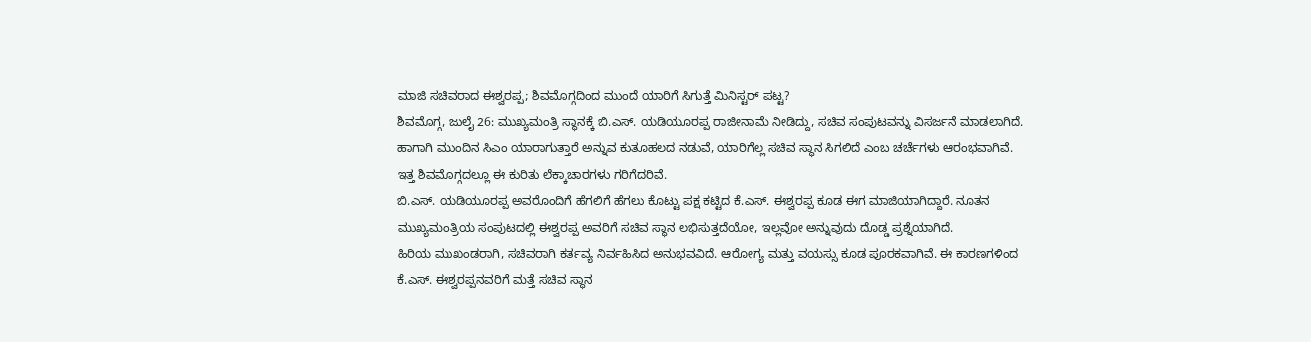ಮಾಜಿ ಸಚಿವರಾದ ಈಶ್ವರಪ್ಪ; ಶಿವಮೊಗ್ಗದಿಂದ ಮುಂದೆ ಯಾರಿಗೆ ಸಿಗುತ್ತೆ ಮಿನಿಸ್ಟರ್ ಪಟ್ಟ?
ಶಿವಮೊಗ್ಗ, ಜುಲೈ 26: ಮುಖ್ಯಮಂತ್ರಿ ಸ್ಥಾನಕ್ಕೆ ಬಿ.ಎಸ್. ಯಡಿಯೂರಪ್ಪ ರಾಜೀನಾಮೆ ನೀಡಿದ್ದು, ಸಚಿವ ಸಂಪುಟವನ್ನು ವಿಸರ್ಜನೆ ಮಾಡಲಾಗಿದೆ. ಹಾಗಾಗಿ ಮುಂದಿನ ಸಿಎಂ ಯಾರಾಗುತ್ತಾರೆ ಅನ್ನುವ ಕುತೂಹಲದ ನಡುವೆ, ಯಾರಿಗೆಲ್ಲ ಸಚಿವ ಸ್ಥಾನ ಸಿಗಲಿದೆ ಎಂಬ ಚರ್ಚೆಗಳು ಆರಂಭವಾಗಿವೆ. ಇತ್ತ ಶಿವಮೊಗ್ಗದಲ್ಲೂ ಈ ಕುರಿತು ಲೆಕ್ಕಾಚಾರಗಳು ಗರಿಗೆದರಿವೆ.
ಬಿ.ಎಸ್. ಯಡಿಯೂರಪ್ಪ ಅವರೊಂದಿಗೆ ಹೆಗಲಿಗೆ ಹೆಗಲು ಕೊಟ್ಟು ಪಕ್ಷ ಕಟ್ಟಿದ ಕೆ.ಎಸ್. ಈಶ್ವರಪ್ಪ ಕೂಡ ಈಗ ಮಾಜಿಯಾಗಿದ್ದಾರೆ. ನೂತನ ಮುಖ್ಯಮಂತ್ರಿಯ ಸಂಪುಟದಲ್ಲಿ ಈಶ್ವರಪ್ಪ ಅವರಿಗೆ ಸಚಿವ ಸ್ಥಾನ ಲಭಿಸುತ್ತದೆಯೋ, ಇಲ್ಲವೋ ಅನ್ನುವುದು ದೊಡ್ಡ ಪ್ರಶ್ನೆಯಾಗಿದೆ.
ಹಿರಿಯ ಮುಖಂಡರಾಗಿ, ಸಚಿವರಾಗಿ ಕರ್ತವ್ಯ ನಿರ್ವಹಿಸಿದ ಅನುಭವವಿದೆ. ಆರೋಗ್ಯ ಮತ್ತು ವಯಸ್ಸು ಕೂಡ ಪೂರಕವಾಗಿವೆ. ಈ ಕಾರಣಗಳಿಂದ ಕೆ.ಎಸ್. ಈಶ್ವರಪ್ಪನವರಿಗೆ ಮತ್ತೆ ಸಚಿವ ಸ್ಥಾನ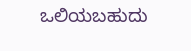ಒಲಿಯಬಹುದು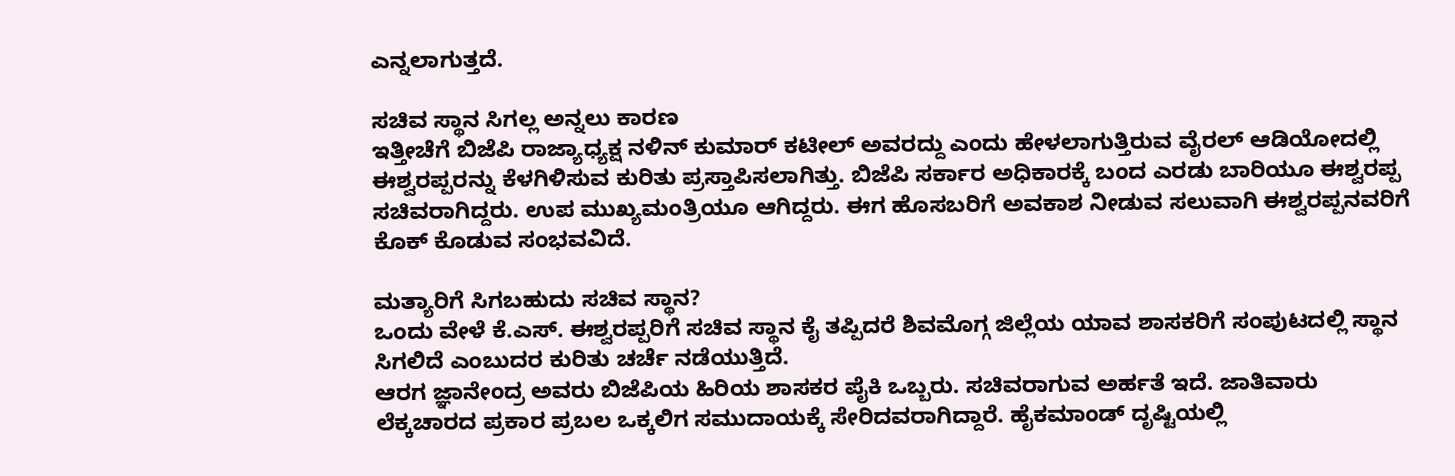ಎನ್ನಲಾಗುತ್ತದೆ.

ಸಚಿವ ಸ್ಥಾನ ಸಿಗಲ್ಲ ಅನ್ನಲು ಕಾರಣ
ಇತ್ತೀಚೆಗೆ ಬಿಜೆಪಿ ರಾಜ್ಯಾಧ್ಯಕ್ಷ ನಳಿನ್ ಕುಮಾರ್ ಕಟೀಲ್ ಅವರದ್ದು ಎಂದು ಹೇಳಲಾಗುತ್ತಿರುವ ವೈರಲ್ ಆಡಿಯೋದಲ್ಲಿ ಈಶ್ವರಪ್ಪರನ್ನು ಕೆಳಗಿಳಿಸುವ ಕುರಿತು ಪ್ರಸ್ತಾಪಿಸಲಾಗಿತ್ತು. ಬಿಜೆಪಿ ಸರ್ಕಾರ ಅಧಿಕಾರಕ್ಕೆ ಬಂದ ಎರಡು ಬಾರಿಯೂ ಈಶ್ವರಪ್ಪ ಸಚಿವರಾಗಿದ್ದರು. ಉಪ ಮುಖ್ಯಮಂತ್ರಿಯೂ ಆಗಿದ್ದರು. ಈಗ ಹೊಸಬರಿಗೆ ಅವಕಾಶ ನೀಡುವ ಸಲುವಾಗಿ ಈಶ್ವರಪ್ಪನವರಿಗೆ ಕೊಕ್ ಕೊಡುವ ಸಂಭವವಿದೆ.

ಮತ್ಯಾರಿಗೆ ಸಿಗಬಹುದು ಸಚಿವ ಸ್ಥಾನ?
ಒಂದು ವೇಳೆ ಕೆ.ಎಸ್. ಈಶ್ವರಪ್ಪರಿಗೆ ಸಚಿವ ಸ್ಥಾನ ಕೈ ತಪ್ಪಿದರೆ ಶಿವಮೊಗ್ಗ ಜಿಲ್ಲೆಯ ಯಾವ ಶಾಸಕರಿಗೆ ಸಂಪುಟದಲ್ಲಿ ಸ್ಥಾನ ಸಿಗಲಿದೆ ಎಂಬುದರ ಕುರಿತು ಚರ್ಚೆ ನಡೆಯುತ್ತಿದೆ.
ಆರಗ ಜ್ಞಾನೇಂದ್ರ ಅವರು ಬಿಜೆಪಿಯ ಹಿರಿಯ ಶಾಸಕರ ಪೈಕಿ ಒಬ್ಬರು. ಸಚಿವರಾಗುವ ಅರ್ಹತೆ ಇದೆ. ಜಾತಿವಾರು ಲೆಕ್ಕಚಾರದ ಪ್ರಕಾರ ಪ್ರಬಲ ಒಕ್ಕಲಿಗ ಸಮುದಾಯಕ್ಕೆ ಸೇರಿದವರಾಗಿದ್ದಾರೆ. ಹೈಕಮಾಂಡ್ ದೃಷ್ಟಿಯಲ್ಲಿ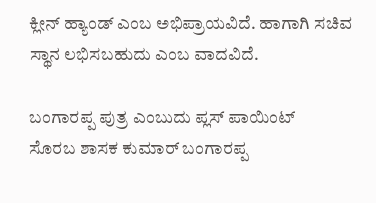ಕ್ಲೀನ್ ಹ್ಯಾಂಡ್ ಎಂಬ ಅಭಿಪ್ರಾಯವಿದೆ. ಹಾಗಾಗಿ ಸಚಿವ ಸ್ಥಾನ ಲಭಿಸಬಹುದು ಎಂಬ ವಾದವಿದೆ.

ಬಂಗಾರಪ್ಪ ಪುತ್ರ ಎಂಬುದು ಪ್ಲಸ್ ಪಾಯಿಂಟ್
ಸೊರಬ ಶಾಸಕ ಕುಮಾರ್ ಬಂಗಾರಪ್ಪ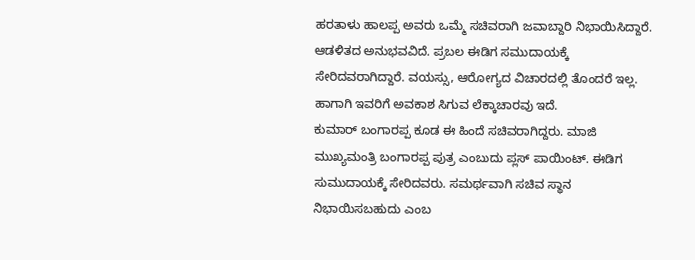ಹರತಾಳು ಹಾಲಪ್ಪ ಅವರು ಒಮ್ಮೆ ಸಚಿವರಾಗಿ ಜವಾಬ್ದಾರಿ ನಿಭಾಯಿಸಿದ್ದಾರೆ. ಆಡಳಿತದ ಅನುಭವವಿದೆ. ಪ್ರಬಲ ಈಡಿಗ ಸಮುದಾಯಕ್ಕೆ ಸೇರಿದವರಾಗಿದ್ದಾರೆ. ವಯಸ್ಸು, ಆರೋಗ್ಯದ ವಿಚಾರದಲ್ಲಿ ತೊಂದರೆ ಇಲ್ಲ. ಹಾಗಾಗಿ ಇವರಿಗೆ ಅವಕಾಶ ಸಿಗುವ ಲೆಕ್ಕಾಚಾರವು ಇದೆ.
ಕುಮಾರ್ ಬಂಗಾರಪ್ಪ ಕೂಡ ಈ ಹಿಂದೆ ಸಚಿವರಾಗಿದ್ದರು. ಮಾಜಿ ಮುಖ್ಯಮಂತ್ರಿ ಬಂಗಾರಪ್ಪ ಪುತ್ರ ಎಂಬುದು ಪ್ಲಸ್ ಪಾಯಿಂಟ್. ಈಡಿಗ ಸುಮುದಾಯಕ್ಕೆ ಸೇರಿದವರು. ಸಮರ್ಥವಾಗಿ ಸಚಿವ ಸ್ಥಾನ ನಿಭಾಯಿಸಬಹುದು ಎಂಬ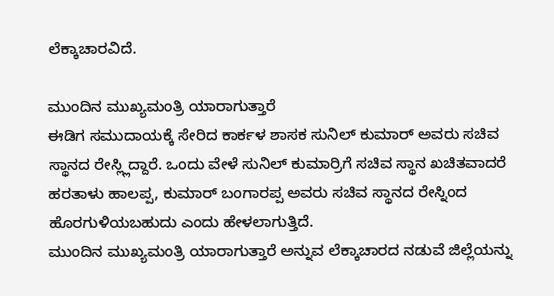ಲೆಕ್ಕಾಚಾರವಿದೆ.

ಮುಂದಿನ ಮುಖ್ಯಮಂತ್ರಿ ಯಾರಾಗುತ್ತಾರೆ
ಈಡಿಗ ಸಮುದಾಯಕ್ಕೆ ಸೇರಿದ ಕಾರ್ಕಳ ಶಾಸಕ ಸುನಿಲ್ ಕುಮಾರ್ ಅವರು ಸಚಿವ ಸ್ಥಾನದ ರೇಸ್ಲ್ಲಿದ್ದಾರೆ. ಒಂದು ವೇಳೆ ಸುನಿಲ್ ಕುಮಾರ್ರಿಗೆ ಸಚಿವ ಸ್ಥಾನ ಖಚಿತವಾದರೆ ಹರತಾಳು ಹಾಲಪ್ಪ, ಕುಮಾರ್ ಬಂಗಾರಪ್ಪ ಅವರು ಸಚಿವ ಸ್ಥಾನದ ರೇಸ್ನಿಂದ ಹೊರಗುಳಿಯಬಹುದು ಎಂದು ಹೇಳಲಾಗುತ್ತಿದೆ.
ಮುಂದಿನ ಮುಖ್ಯಮಂತ್ರಿ ಯಾರಾಗುತ್ತಾರೆ ಅನ್ನುವ ಲೆಕ್ಕಾಚಾರದ ನಡುವೆ ಜಿಲ್ಲೆಯನ್ನು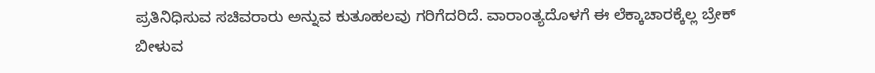ಪ್ರತಿನಿಧಿಸುವ ಸಚಿವರಾರು ಅನ್ನುವ ಕುತೂಹಲವು ಗರಿಗೆದರಿದೆ. ವಾರಾಂತ್ಯದೊಳಗೆ ಈ ಲೆಕ್ಕಾಚಾರಕ್ಕೆಲ್ಲ ಬ್ರೇಕ್ ಬೀಳುವ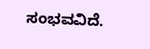ಸಂಭವವಿದೆ.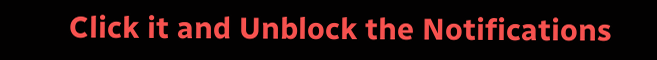Click it and Unblock the Notifications